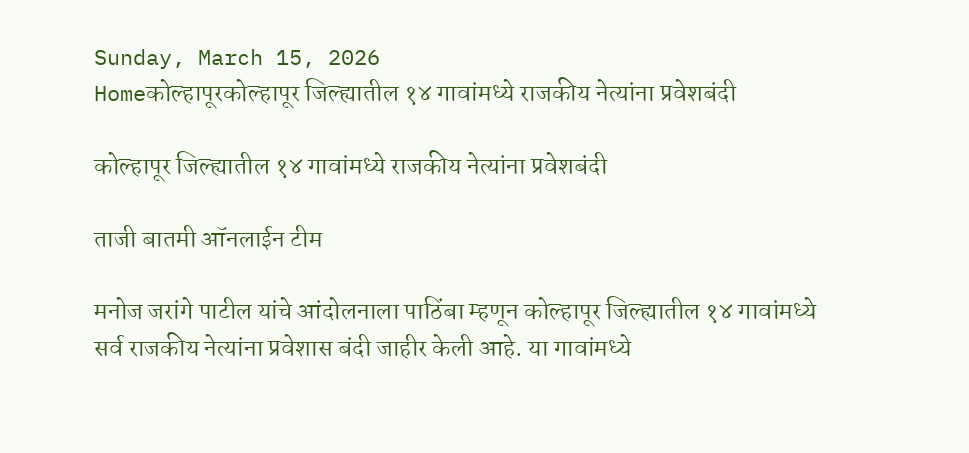Sunday, March 15, 2026
Homeकोल्हापूरकोल्हापूर जिल्ह्यातील १४ गावांमध्ये राजकीय नेत्यांना प्रवेशबंदी

कोल्हापूर जिल्ह्यातील १४ गावांमध्ये राजकीय नेत्यांना प्रवेशबंदी

ताजी बातमी ऑनलाईन टीम

मनोज जरांगे पाटील यांचे आंदोलनाला पाठिंबा म्हणून कोल्हापूर जिल्ह्यातील १४ गावांमध्ये सर्व राजकीय नेत्यांना प्रवेशास बंदी जाहीर केली आहे. या गावांमध्ये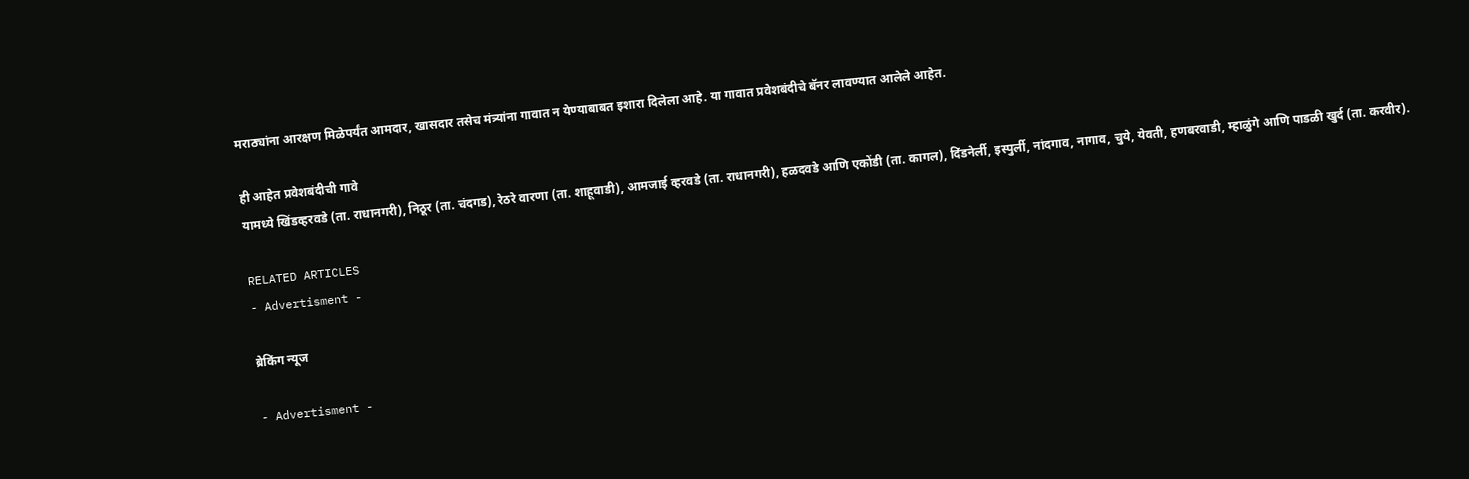मराठ्यांना आरक्षण मिळेपर्यंत आमदार, खासदार तसेच मंत्र्यांना गावात न येण्याबाबत इशारा दिलेला आहे. या गावात प्रवेशबंदीचे बॅनर लावण्यात आलेले आहेत.

ही आहेत प्रवेशबंदीची गावे
यामध्ये खिंडव्हरवडे (ता. राधानगरी), निठूर (ता. चंदगड), रेठरे वारणा (ता. शाहूवाडी), आमजाई व्हरवडे (ता. राधानगरी), हळदवडे आणि एकोंडी (ता. कागल), दिंडनेर्ली, इस्पुर्ली, नांदगाव, नागाव, चुये, येवती, हणबरवाडी, म्हाळुंगे आणि पाडळी खुर्द (ता. करवीर).

RELATED ARTICLES
- Advertisment -

ब्रेकिंग न्यूज

- Advertisment -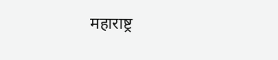महाराष्ट्र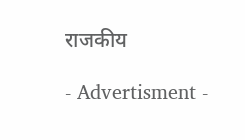राजकीय

- Advertisment -